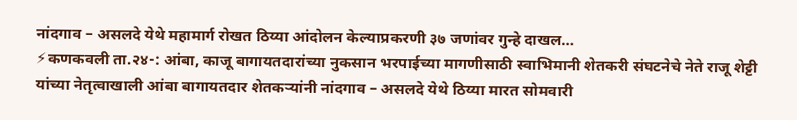नांदगाव – असलदे येथे महामार्ग रोखत ठिय्या आंदोलन केल्याप्रकरणी ३७ जणांवर गुन्हे दाखल…
⚡कणकवली ता.२४-: आंबा, काजू बागायतदारांच्या नुकसान भरपाईच्या मागणीसाठी स्वाभिमानी शेतकरी संघटनेचे नेते राजू शेट्टी यांच्या नेतृत्वाखाली आंबा बागायतदार शेतकऱ्यांनी नांदगाव – असलदे येथे ठिय्या मारत सोमवारी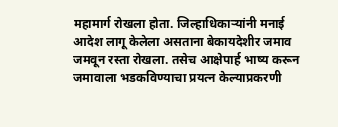महामार्ग रोखला होता. जिल्हाधिकाऱ्यांनी मनाई आदेश लागू केलेला असताना बेकायदेशीर जमाव जमवून रस्ता रोखला. तसेच आक्षेपार्ह भाष्य करून जमावाला भडकविण्याचा प्रयत्न केल्याप्रकरणी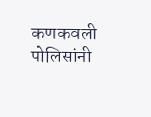कणकवली पोलिसांनी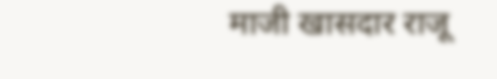माजी खासदार राजू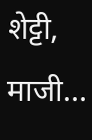शेट्टी, माजी…